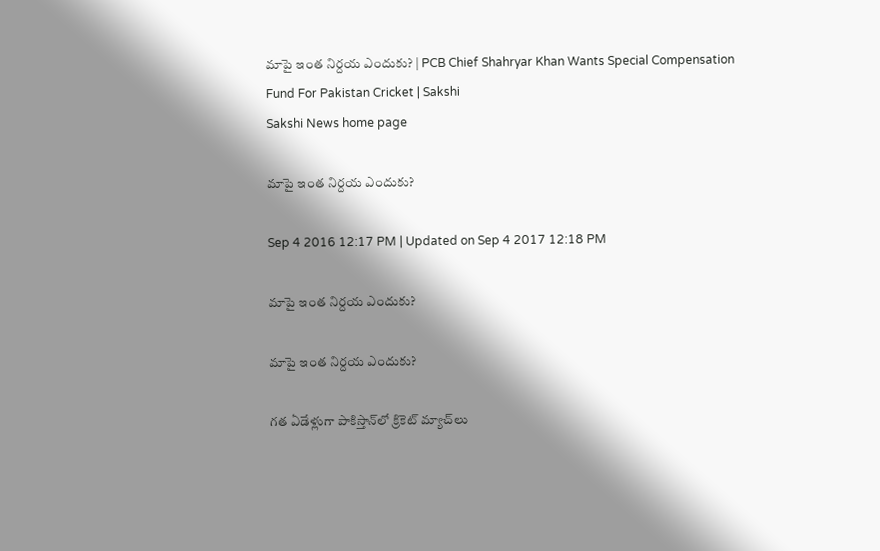మాపై ఇంత నిర్దయ ఎందుకు? | PCB Chief Shahryar Khan Wants Special Compensation Fund For Pakistan Cricket | Sakshi
Sakshi News home page

మాపై ఇంత నిర్దయ ఎందుకు?

Sep 4 2016 12:17 PM | Updated on Sep 4 2017 12:18 PM

మాపై ఇంత నిర్దయ ఎందుకు?

మాపై ఇంత నిర్దయ ఎందుకు?

గత ఏడేళ్లుగా పాకిస్తాన్‌లో క్రికెట్ మ్యాచ్‌లు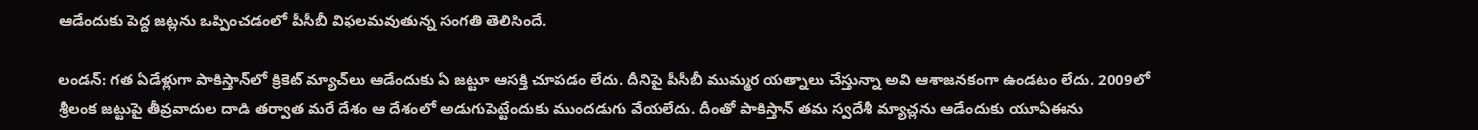ఆడేందుకు పెద్ద జట్లను ఒప్పించడంలో పీసీబీ విఫలమవుతున్న సంగతి తెలిసిందే.

లండన్: గత ఏడేళ్లుగా పాకిస్తాన్‌లో క్రికెట్ మ్యాచ్‌లు ఆడేందుకు ఏ జట్టూ ఆసక్తి చూపడం లేదు. దీనిపై పీసీబీ ముమ్మర యత్నాలు చేస్తున్నా అవి ఆశాజనకంగా ఉండటం లేదు. 2009లో శ్రీలంక జట్టుపై తీవ్రవాదుల దాడి తర్వాత మరే దేశం ఆ దేశంలో అడుగుపెట్టేందుకు ముందడుగు వేయలేదు. దీంతో పాకిస్తాన్ తమ స్వదేశీ మ్యాచ్లను ఆడేందుకు యూఏఈను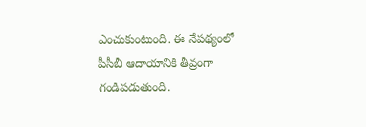ఎంచుకుంటుంది. ఈ నేపథ్యంలో పీసీబీ ఆదాయానికి తీవ్రంగా గండిపడుతుంది.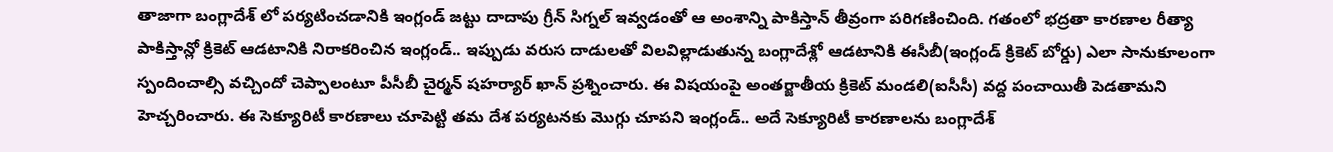తాజాగా బంగ్లాదేశ్ లో పర్యటించడానికి ఇంగ్లండ్ జట్టు దాదాపు గ్రీన్ సిగ్నల్ ఇవ్వడంతో ఆ అంశాన్ని పాకిస్తాన్ తీవ్రంగా పరిగణించింది. గతంలో భద్రతా కారణాల రీత్యా పాకిస్తాన్లో క్రికెట్ ఆడటానికి నిరాకరించిన ఇంగ్లండ్.. ఇప్పుడు వరుస దాడులతో విలవిల్లాడుతున్న బంగ్లాదేశ్లో ఆడటానికి ఈసీబీ(ఇంగ్లండ్ క్రికెట్ బోర్డు) ఎలా సానుకూలంగా స్పందించాల్సి వచ్చిందో చెప్పాలంటూ పీసీబీ చైర్మన్ షహర్యార్ ఖాన్ ప్రశ్నించారు. ఈ విషయంపై అంతర్జాతీయ క్రికెట్ మండలి(ఐసీసీ) వద్ద పంచాయితీ పెడతామని హెచ్చరించారు. ఈ సెక్యూరిటీ కారణాలు చూపెట్టి తమ దేశ పర్యటనకు మొగ్గు చూపని ఇంగ్లండ్.. అదే సెక్యూరిటీ కారణాలను బంగ్లాదేశ్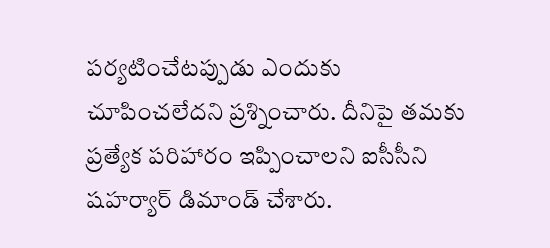పర్యటించేటప్పుడు ఎందుకు చూపించలేదని ప్రశ్నించారు. దీనిపై తమకు ప్రత్యేక పరిహారం ఇప్పించాలని ఐసీసీని షహర్యార్ డిమాండ్ చేశారు.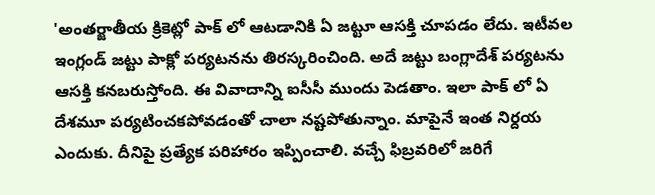'అంతర్జాతీయ క్రికెట్లో పాక్ లో ఆటడానికి ఏ జట్టూ ఆసక్తి చూపడం లేదు. ఇటీవల ఇంగ్లండ్ జట్టు పాక్లో పర్యటనను తిరస్కరించింది. అదే జట్టు బంగ్లాదేశ్ పర్యటను ఆసక్తి కనబరుస్తోంది. ఈ వివాదాన్ని ఐసీసీ ముందు పెడతాం. ఇలా పాక్ లో ఏ దేశమూ పర్యటించకపోవడంతో చాలా నష్టపోతున్నాం. మాపైనే ఇంత నిర్దయ ఎందుకు. దీనిపై ప్రత్యేక పరిహారం ఇప్పించాలి. వచ్చే ఫిబ్రవరిలో జరిగే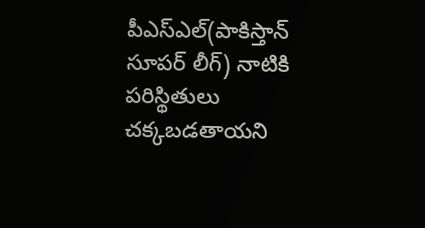పీఎస్ఎల్(పాకిస్తాన్ సూపర్ లీగ్) నాటికి పరిస్థితులు చక్కబడతాయని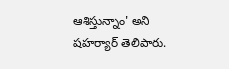ఆశిస్తున్నాం' అని షహర్యార్ తెలిపారు.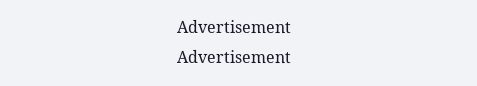Advertisement
Advertisement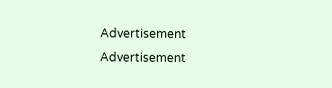Advertisement
Advertisement